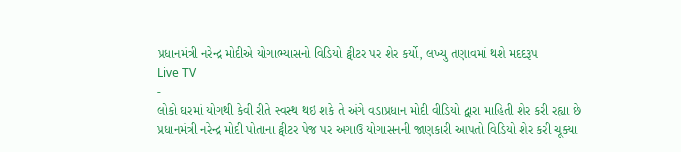પ્રધાનમંત્રી નરેન્દ્ર મોદીએ યોગાભ્યાસનો વિડિયો ટ્વીટર પર શેર કર્યો, લખ્યુ તણાવમાં થશે મદદરૂપ
Live TV
-
લોકો ઘરમાં યોગથી કેવી રીતે સ્વસ્થ થઇ શકે તે અંગે વડાપ્રધાન મોદી વીડિયો દ્વારા માહિતી શેર કરી રહ્યા છે
પ્રધાનમંત્રી નરેન્દ્ર મોદી પોતાના ટ્વીટર પેજ પર અગાઉ યોગાસનની જાણકારી આપતો વિડિયો શેર કરી ચૂક્યા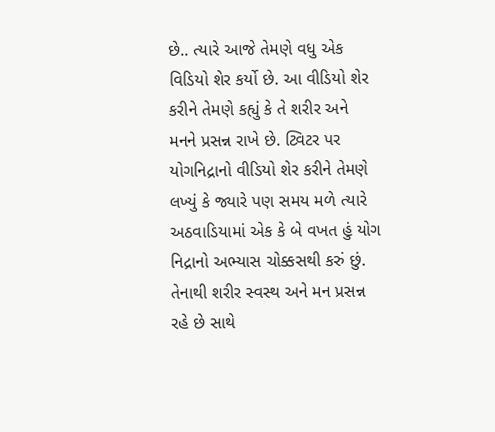છે.. ત્યારે આજે તેમણે વધુ એક વિડિયો શેર કર્યો છે. આ વીડિયો શેર કરીને તેમણે કહ્યું કે તે શરીર અને મનને પ્રસન્ન રાખે છે. ટ્વિટર પર યોગનિદ્રાનો વીડિયો શેર કરીને તેમણે લખ્યું કે જ્યારે પણ સમય મળે ત્યારે અઠવાડિયામાં એક કે બે વખત હું યોગ નિદ્રાનો અભ્યાસ ચોક્કસથી કરું છું. તેનાથી શરીર સ્વસ્થ અને મન પ્રસન્ન રહે છે સાથે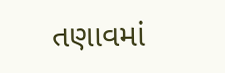તણાવમાં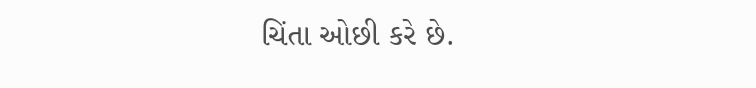ચિંતા ઓછી કરે છે.